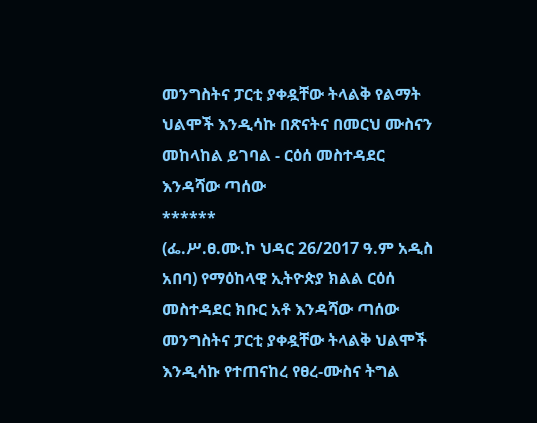መንግስትና ፓርቲ ያቀዷቸው ትላልቅ የልማት ህልሞች እንዲሳኩ በጽናትና በመርህ ሙስናን መከላከል ይገባል - ርዕሰ መስተዳደር እንዳሻው ጣሰው
******
(ፌ.ሥ.ፀ.ሙ.ኮ ህዳር 26/2017 ዓ.ም አዲስ አበባ) የማዕከላዊ ኢትዮጵያ ክልል ርዕሰ መስተዳደር ክቡር አቶ እንዳሻው ጣሰው መንግስትና ፓርቲ ያቀዷቸው ትላልቅ ህልሞች እንዲሳኩ የተጠናከረ የፀረ-ሙስና ትግል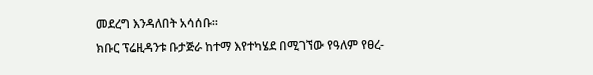መደረግ እንዳለበት አሳሰቡ።
ክቡር ፕሬዚዳንቱ ቡታጅራ ከተማ እየተካሄደ በሚገኘው የዓለም የፀረ-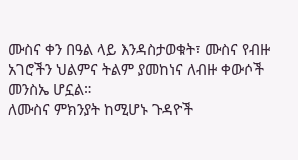ሙስና ቀን በዓል ላይ እንዳስታወቁት፣ ሙስና የብዙ አገሮችን ህልምና ትልም ያመከነና ለብዙ ቀውሶች መንስኤ ሆኗል።
ለሙስና ምክንያት ከሚሆኑ ጉዳዮች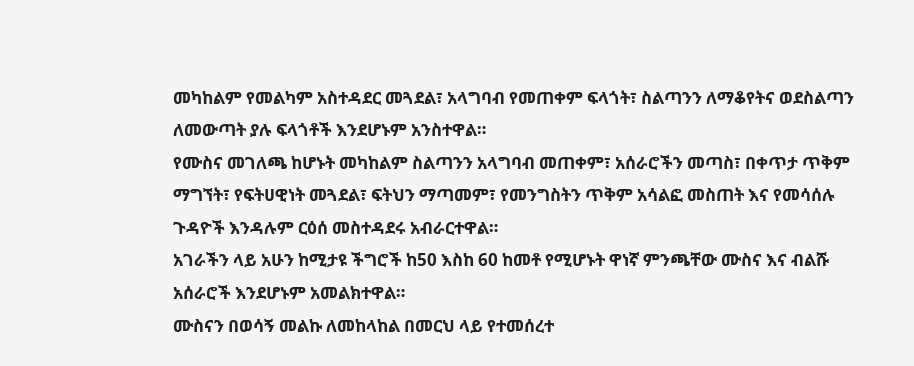መካከልም የመልካም አስተዳደር መጓደል፣ አላግባብ የመጠቀም ፍላጎት፣ ስልጣንን ለማቆየትና ወደስልጣን ለመውጣት ያሉ ፍላጎቶች እንደሆኑም አንስተዋል።
የሙስና መገለጫ ከሆኑት መካከልም ስልጣንን አላግባብ መጠቀም፣ አሰራሮችን መጣስ፣ በቀጥታ ጥቅም ማግኘት፣ የፍትሀዊነት መጓደል፣ ፍትህን ማጣመም፣ የመንግስትን ጥቅም አሳልፎ መስጠት እና የመሳሰሉ ጉዳዮች እንዳሉም ርዕሰ መስተዳደሩ አብራርተዋል።
አገራችን ላይ አሁን ከሚታዩ ችግሮች ከ50 እስከ 60 ከመቶ የሚሆኑት ዋነኛ ምንጫቸው ሙስና እና ብልሹ አሰራሮች እንደሆኑም አመልክተዋል።
ሙስናን በወሳኝ መልኩ ለመከላከል በመርህ ላይ የተመሰረተ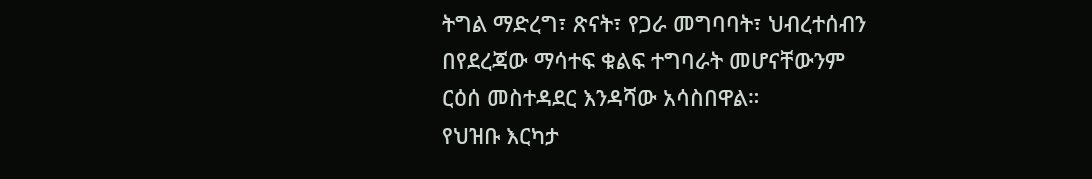ትግል ማድረግ፣ ጽናት፣ የጋራ መግባባት፣ ህብረተሰብን በየደረጃው ማሳተፍ ቁልፍ ተግባራት መሆናቸውንም ርዕሰ መስተዳደር እንዳሻው አሳስበዋል።
የህዝቡ እርካታ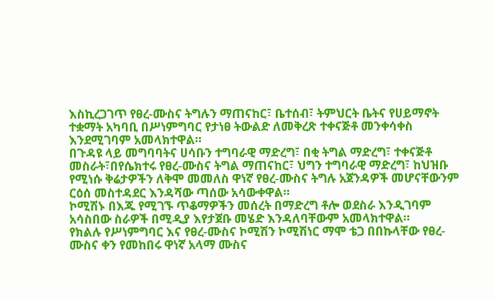እስኪረጋገጥ የፀረ-ሙስና ትግሉን ማጠናከር፣ ቤተሰብ፣ ትምህርት ቤትና የሀይማኖት ተቋማት አካባቢ በሥነምግባር የታነፀ ትውልድ ለመቅረጽ ተቀናጅቶ መንቀሳቀስ እንደሚገባም አመላክተዋል።
በጉዳዩ ላይ መግባባትና ሀሳቡን ተግባራዊ ማድረግ፣ በቂ ትግል ማድረግ፣ ተቀናጅቶ መስራት፣በየሴክተሩ የፀረ-ሙስና ትግል ማጠናከር፣ ህግን ተግባራዊ ማድረግ፣ ከህዝቡ የሚነሱ ቅሬታዎችን ለቅሞ መመለስ ዋነኛ የፀረ-ሙስና ትግሉ አጀንዳዎች መሆናቸውንም ርዕሰ መስተዳደር እንዳሻው ጣሰው አሳውቀዋል።
ኮሚሽኑ በእጁ የሚገኙ ጥቆማዎችን መሰረት በማድረግ ቶሎ ወደስራ እንዲገባም አሳስበው ስራዎች በሚዲያ እየታጀቡ መሄድ እንዳለባቸውም አመላክተዋል።
የክልሉ የሥነምግባር እና የፀረ-ሙስና ኮሚሽን ኮሚሽነር ማሞ ቴጋ በበኩላቸው የፀረ-ሙስና ቀን የመከበሩ ዋነኛ አላማ ሙስና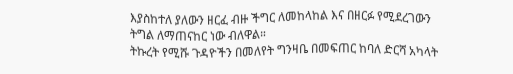እያስከተለ ያለውን ዘርፈ ብዙ ችግር ለመከላከል እና በዘርፉ የሚደረገውን ትግል ለማጠናከር ነው ብለዋል።
ትኩረት የሚሹ ጉዳዮችን በመለየት ግንዛቤ በመፍጠር ከባለ ድርሻ አካላት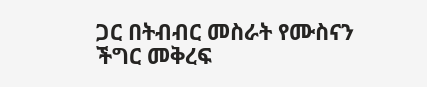ጋር በትብብር መስራት የሙስናን ችግር መቅረፍ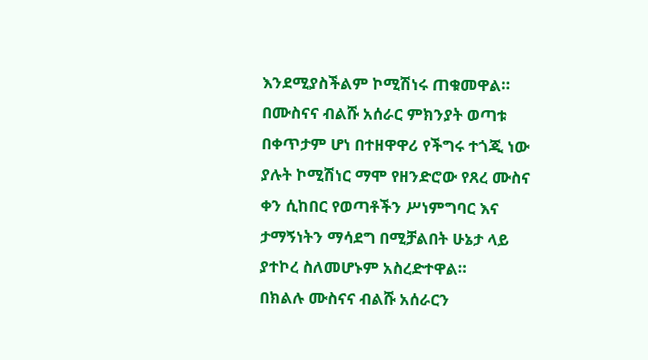እንደሚያስችልም ኮሚሽነሩ ጠቁመዋል።
በሙስናና ብልሹ አሰራር ምክንያት ወጣቱ በቀጥታም ሆነ በተዘዋዋሪ የችግሩ ተጎጂ ነው ያሉት ኮሚሽነር ማሞ የዘንድሮው የጸረ ሙስና ቀን ሲከበር የወጣቶችን ሥነምግባር እና ታማኝነትን ማሳደግ በሚቻልበት ሁኔታ ላይ ያተኮረ ስለመሆኑም አስረድተዋል።
በክልሉ ሙስናና ብልሹ አሰራርን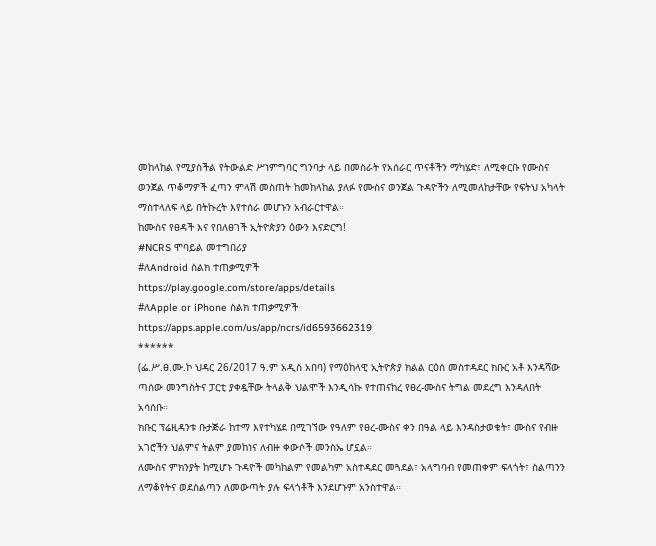መከላከል የሚያስችል የትውልድ ሥነምግባር ግንባታ ላይ በመስራት የአሰራር ጥናቶችን ማካሄድ፣ ለሚቀርቡ የሙስና ወንጀል ጥቆማዎች ፈጣን ምላሽ መስጠት ከመከላከል ያለፉ የሙስና ወንጀል ጉዳዮችን ለሚመለከታቸው የፍትህ አካላት ማስተላለፍ ላይ በትኩረት እየተሰራ መሆኑን አብራርተዋል።
ከሙስና የፀዳች እና የበለፀገች ኢትዮጵያን ዕውን እናድርግ!
#NCRS ሞባይል መተግበሪያ
#ለAndroid ስልክ ተጠቃሚዎች
https://play.google.com/store/apps/details
#ለApple or iPhone ስልክ ተጠቃሚዎች
https://apps.apple.com/us/app/ncrs/id6593662319
******
(ፌ.ሥ.ፀ.ሙ.ኮ ህዳር 26/2017 ዓ.ም አዲስ አበባ) የማዕከላዊ ኢትዮጵያ ክልል ርዕሰ መስተዳደር ክቡር አቶ እንዳሻው ጣሰው መንግስትና ፓርቲ ያቀዷቸው ትላልቅ ህልሞች እንዲሳኩ የተጠናከረ የፀረ-ሙስና ትግል መደረግ እንዳለበት አሳሰቡ።
ክቡር ፕሬዚዳንቱ ቡታጅራ ከተማ እየተካሄደ በሚገኘው የዓለም የፀረ-ሙስና ቀን በዓል ላይ እንዳስታወቁት፣ ሙስና የብዙ አገሮችን ህልምና ትልም ያመከነና ለብዙ ቀውሶች መንስኤ ሆኗል።
ለሙስና ምክንያት ከሚሆኑ ጉዳዮች መካከልም የመልካም አስተዳደር መጓደል፣ አላግባብ የመጠቀም ፍላጎት፣ ስልጣንን ለማቆየትና ወደስልጣን ለመውጣት ያሉ ፍላጎቶች እንደሆኑም አንስተዋል።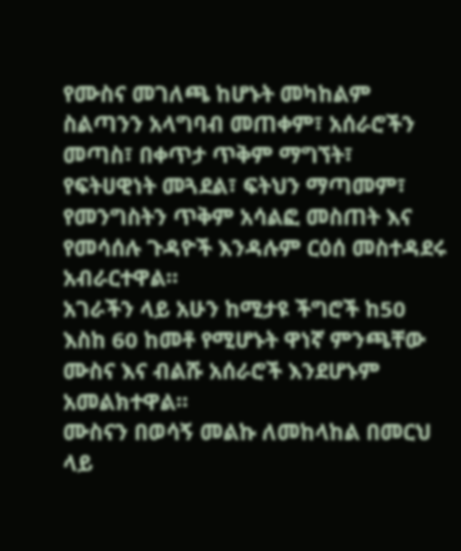የሙስና መገለጫ ከሆኑት መካከልም ስልጣንን አላግባብ መጠቀም፣ አሰራሮችን መጣስ፣ በቀጥታ ጥቅም ማግኘት፣ የፍትሀዊነት መጓደል፣ ፍትህን ማጣመም፣ የመንግስትን ጥቅም አሳልፎ መስጠት እና የመሳሰሉ ጉዳዮች እንዳሉም ርዕሰ መስተዳደሩ አብራርተዋል።
አገራችን ላይ አሁን ከሚታዩ ችግሮች ከ50 እስከ 60 ከመቶ የሚሆኑት ዋነኛ ምንጫቸው ሙስና እና ብልሹ አሰራሮች እንደሆኑም አመልክተዋል።
ሙስናን በወሳኝ መልኩ ለመከላከል በመርህ ላይ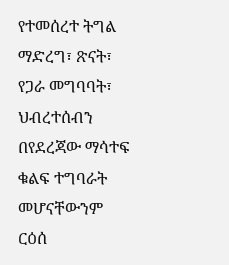የተመሰረተ ትግል ማድረግ፣ ጽናት፣ የጋራ መግባባት፣ ህብረተሰብን በየደረጃው ማሳተፍ ቁልፍ ተግባራት መሆናቸውንም ርዕሰ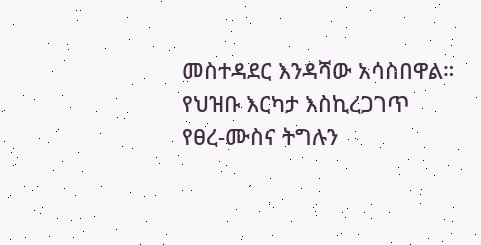መስተዳደር እንዳሻው አሳስበዋል።
የህዝቡ እርካታ እስኪረጋገጥ የፀረ-ሙስና ትግሉን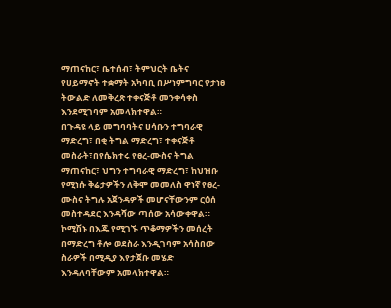ማጠናከር፣ ቤተሰብ፣ ትምህርት ቤትና የሀይማኖት ተቋማት አካባቢ በሥነምግባር የታነፀ ትውልድ ለመቅረጽ ተቀናጅቶ መንቀሳቀስ እንደሚገባም አመላክተዋል።
በጉዳዩ ላይ መግባባትና ሀሳቡን ተግባራዊ ማድረግ፣ በቂ ትግል ማድረግ፣ ተቀናጅቶ መስራት፣በየሴክተሩ የፀረ-ሙስና ትግል ማጠናከር፣ ህግን ተግባራዊ ማድረግ፣ ከህዝቡ የሚነሱ ቅሬታዎችን ለቅሞ መመለስ ዋነኛ የፀረ-ሙስና ትግሉ አጀንዳዎች መሆናቸውንም ርዕሰ መስተዳደር እንዳሻው ጣሰው አሳውቀዋል።
ኮሚሽኑ በእጁ የሚገኙ ጥቆማዎችን መሰረት በማድረግ ቶሎ ወደስራ እንዲገባም አሳስበው ስራዎች በሚዲያ እየታጀቡ መሄድ እንዳለባቸውም አመላክተዋል።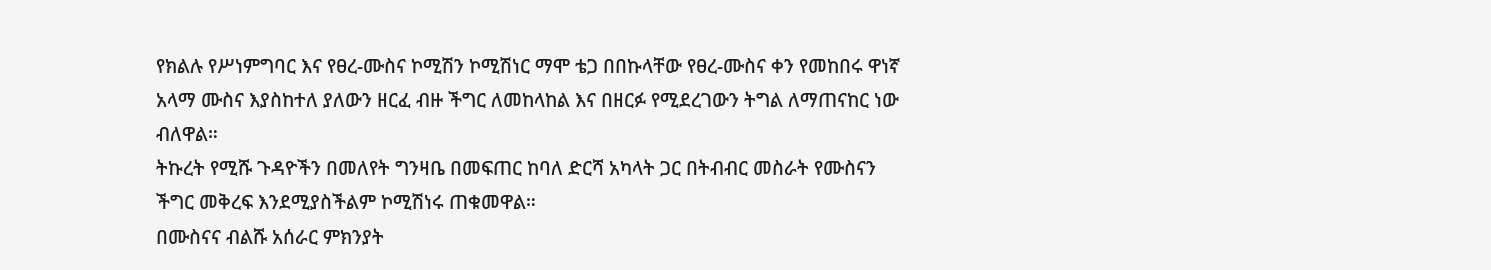የክልሉ የሥነምግባር እና የፀረ-ሙስና ኮሚሽን ኮሚሽነር ማሞ ቴጋ በበኩላቸው የፀረ-ሙስና ቀን የመከበሩ ዋነኛ አላማ ሙስና እያስከተለ ያለውን ዘርፈ ብዙ ችግር ለመከላከል እና በዘርፉ የሚደረገውን ትግል ለማጠናከር ነው ብለዋል።
ትኩረት የሚሹ ጉዳዮችን በመለየት ግንዛቤ በመፍጠር ከባለ ድርሻ አካላት ጋር በትብብር መስራት የሙስናን ችግር መቅረፍ እንደሚያስችልም ኮሚሽነሩ ጠቁመዋል።
በሙስናና ብልሹ አሰራር ምክንያት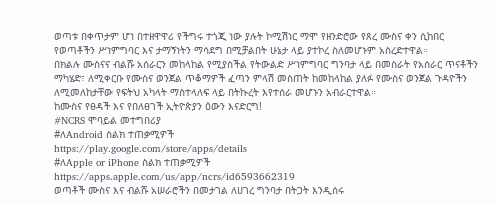ወጣቱ በቀጥታም ሆነ በተዘዋዋሪ የችግሩ ተጎጂ ነው ያሉት ኮሚሽነር ማሞ የዘንድሮው የጸረ ሙስና ቀን ሲከበር የወጣቶችን ሥነምግባር እና ታማኝነትን ማሳደግ በሚቻልበት ሁኔታ ላይ ያተኮረ ስለመሆኑም አስረድተዋል።
በክልሉ ሙስናና ብልሹ አሰራርን መከላከል የሚያስችል የትውልድ ሥነምግባር ግንባታ ላይ በመስራት የአሰራር ጥናቶችን ማካሄድ፣ ለሚቀርቡ የሙስና ወንጀል ጥቆማዎች ፈጣን ምላሽ መስጠት ከመከላከል ያለፉ የሙስና ወንጀል ጉዳዮችን ለሚመለከታቸው የፍትህ አካላት ማስተላለፍ ላይ በትኩረት እየተሰራ መሆኑን አብራርተዋል።
ከሙስና የፀዳች እና የበለፀገች ኢትዮጵያን ዕውን እናድርግ!
#NCRS ሞባይል መተግበሪያ
#ለAndroid ስልክ ተጠቃሚዎች
https://play.google.com/store/apps/details
#ለApple or iPhone ስልክ ተጠቃሚዎች
https://apps.apple.com/us/app/ncrs/id6593662319
ወጣቶች ሙስና እና ብልሹ አሠራሮችን በመታገል ለሀገረ ግንባታ በትጋት እንዲሰሩ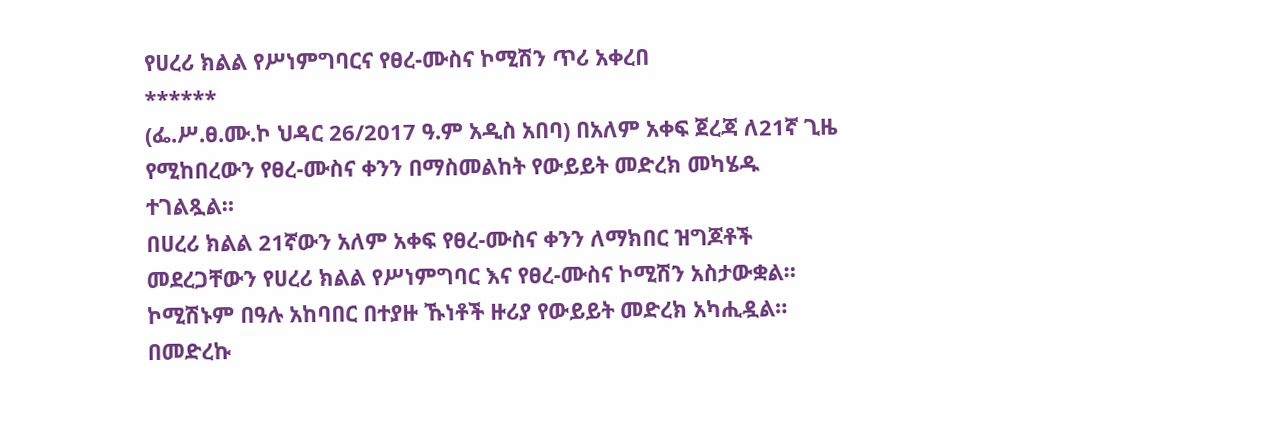የሀረሪ ክልል የሥነምግባርና የፀረ-ሙስና ኮሚሽን ጥሪ አቀረበ
******
(ፌ.ሥ.ፀ.ሙ.ኮ ህዳር 26/2017 ዓ.ም አዲስ አበባ) በአለም አቀፍ ጀረጃ ለ21ኛ ጊዜ የሚከበረውን የፀረ-ሙስና ቀንን በማስመልከት የውይይት መድረክ መካሄዱ ተገልጿል።
በሀረሪ ክልል 21ኛውን አለም አቀፍ የፀረ-ሙስና ቀንን ለማክበር ዝግጆቶች መደረጋቸውን የሀረሪ ክልል የሥነምግባር እና የፀረ-ሙስና ኮሚሽን አስታውቋል።
ኮሚሽኑም በዓሉ አከባበር በተያዙ ኹነቶች ዙሪያ የውይይት መድረክ አካሒዷል።
በመድረኩ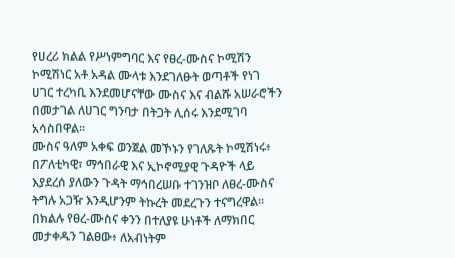የሀረሪ ክልል የሥነምግባር እና የፀረ-ሙስና ኮሚሽን ኮሚሽነር አቶ አዳል ሙላቱ እንደገለፁት ወጣቶች የነገ ሀገር ተረካቢ እንደመሆናቸው ሙስና እና ብልሹ አሠራሮችን በመታገል ለሀገር ግንባታ በትጋት ሊሰሩ እንደሚገባ አሳስበዋል።
ሙስና ዓለም አቀፍ ወንጀል መኾኑን የገለጹት ኮሚሽነሩ፥ በፖለቲካዊ፣ ማኅበራዊ እና ኢኮኖሚያዊ ጉዳዮች ላይ እያደረሰ ያለውን ጉዳት ማኅበረሠቡ ተገንዝቦ ለፀረ-ሙስና ትግሉ አጋዥ እንዲሆንም ትኩረት መደረጉን ተናግረዋል።
በክልሉ የፀረ-ሙስና ቀንን በተለያዩ ሁነቶች ለማክበር መታቀዱን ገልፀው፥ ለአብነትም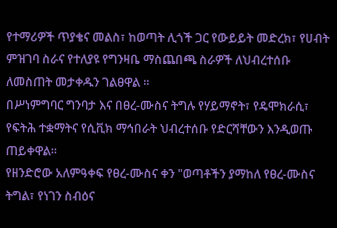የተማሪዎች ጥያቄና መልስ፣ ከወጣት ሊጎች ጋር የውይይት መድረክ፣ የሀብት ምዝገባ ስራና የተለያዩ የግንዛቤ ማስጨበጫ ስራዎች ለህብረተሰቡ ለመስጠት መታቀዱን ገልፀዋል ።
በሥነምግባር ግንባታ እና በፀረ-ሙስና ትግሉ የሃይማኖት፣ የዴሞክራሲ፣ የፍትሕ ተቋማትና የሲቪክ ማኅበራት ህብረተሰቡ የድርሻቸውን እንዲወጡ ጠይቀዋል።
የዘንድሮው አለምዓቀፍ የፀረ-ሙስና ቀን "ወጣቶችን ያማከለ የፀረ-ሙስና ትግል፣ የነገን ስብዕና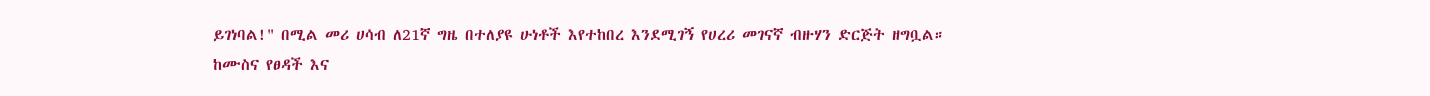ይገነባል!" በሚል መሪ ሀሳብ ለ21ኛ ግዜ በተለያዩ ሁነቶች እየተከበረ እንደሚገኝ የሀረሪ መገናኛ ብዙሃን ድርጅት ዘግቧል።
ከሙስና የፀዳች እና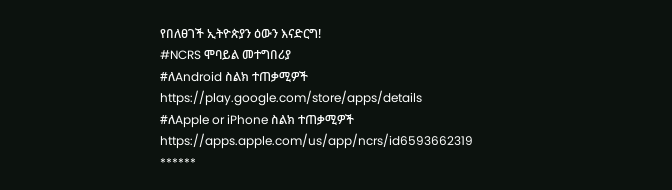የበለፀገች ኢትዮጵያን ዕውን እናድርግ!
#NCRS ሞባይል መተግበሪያ
#ለAndroid ስልክ ተጠቃሚዎች
https://play.google.com/store/apps/details
#ለApple or iPhone ስልክ ተጠቃሚዎች
https://apps.apple.com/us/app/ncrs/id6593662319
******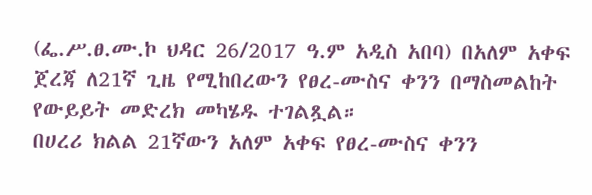(ፌ.ሥ.ፀ.ሙ.ኮ ህዳር 26/2017 ዓ.ም አዲስ አበባ) በአለም አቀፍ ጀረጃ ለ21ኛ ጊዜ የሚከበረውን የፀረ-ሙስና ቀንን በማስመልከት የውይይት መድረክ መካሄዱ ተገልጿል።
በሀረሪ ክልል 21ኛውን አለም አቀፍ የፀረ-ሙስና ቀንን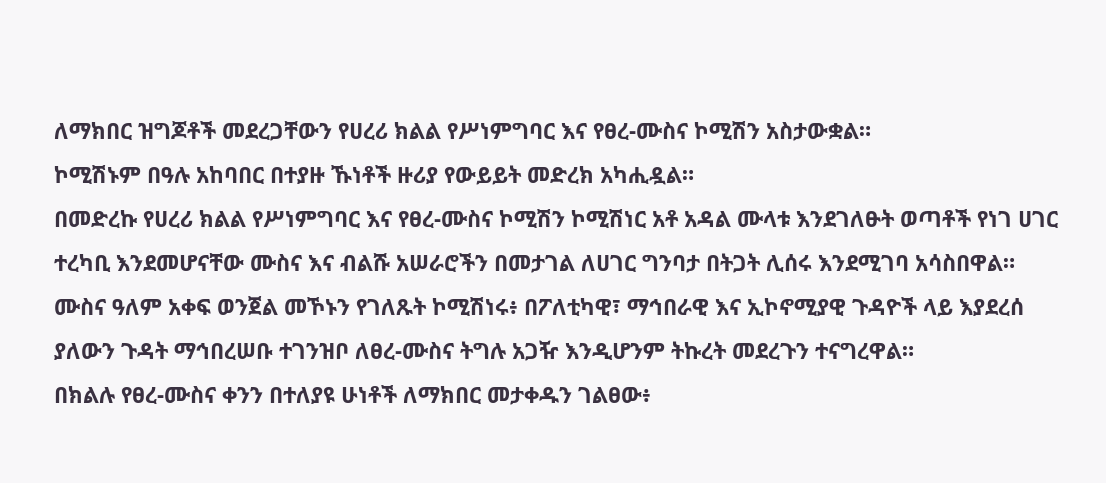ለማክበር ዝግጆቶች መደረጋቸውን የሀረሪ ክልል የሥነምግባር እና የፀረ-ሙስና ኮሚሽን አስታውቋል።
ኮሚሽኑም በዓሉ አከባበር በተያዙ ኹነቶች ዙሪያ የውይይት መድረክ አካሒዷል።
በመድረኩ የሀረሪ ክልል የሥነምግባር እና የፀረ-ሙስና ኮሚሽን ኮሚሽነር አቶ አዳል ሙላቱ እንደገለፁት ወጣቶች የነገ ሀገር ተረካቢ እንደመሆናቸው ሙስና እና ብልሹ አሠራሮችን በመታገል ለሀገር ግንባታ በትጋት ሊሰሩ እንደሚገባ አሳስበዋል።
ሙስና ዓለም አቀፍ ወንጀል መኾኑን የገለጹት ኮሚሽነሩ፥ በፖለቲካዊ፣ ማኅበራዊ እና ኢኮኖሚያዊ ጉዳዮች ላይ እያደረሰ ያለውን ጉዳት ማኅበረሠቡ ተገንዝቦ ለፀረ-ሙስና ትግሉ አጋዥ እንዲሆንም ትኩረት መደረጉን ተናግረዋል።
በክልሉ የፀረ-ሙስና ቀንን በተለያዩ ሁነቶች ለማክበር መታቀዱን ገልፀው፥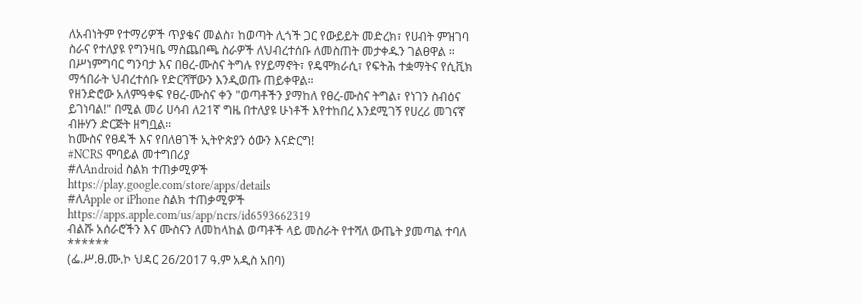ለአብነትም የተማሪዎች ጥያቄና መልስ፣ ከወጣት ሊጎች ጋር የውይይት መድረክ፣ የሀብት ምዝገባ ስራና የተለያዩ የግንዛቤ ማስጨበጫ ስራዎች ለህብረተሰቡ ለመስጠት መታቀዱን ገልፀዋል ።
በሥነምግባር ግንባታ እና በፀረ-ሙስና ትግሉ የሃይማኖት፣ የዴሞክራሲ፣ የፍትሕ ተቋማትና የሲቪክ ማኅበራት ህብረተሰቡ የድርሻቸውን እንዲወጡ ጠይቀዋል።
የዘንድሮው አለምዓቀፍ የፀረ-ሙስና ቀን "ወጣቶችን ያማከለ የፀረ-ሙስና ትግል፣ የነገን ስብዕና ይገነባል!" በሚል መሪ ሀሳብ ለ21ኛ ግዜ በተለያዩ ሁነቶች እየተከበረ እንደሚገኝ የሀረሪ መገናኛ ብዙሃን ድርጅት ዘግቧል።
ከሙስና የፀዳች እና የበለፀገች ኢትዮጵያን ዕውን እናድርግ!
#NCRS ሞባይል መተግበሪያ
#ለAndroid ስልክ ተጠቃሚዎች
https://play.google.com/store/apps/details
#ለApple or iPhone ስልክ ተጠቃሚዎች
https://apps.apple.com/us/app/ncrs/id6593662319
ብልሹ አሰራሮችን እና ሙስናን ለመከላከል ወጣቶች ላይ መስራት የተሻለ ውጤት ያመጣል ተባለ
******
(ፌ.ሥ.ፀ.ሙ.ኮ ህዳር 26/2017 ዓ.ም አዲስ አበባ)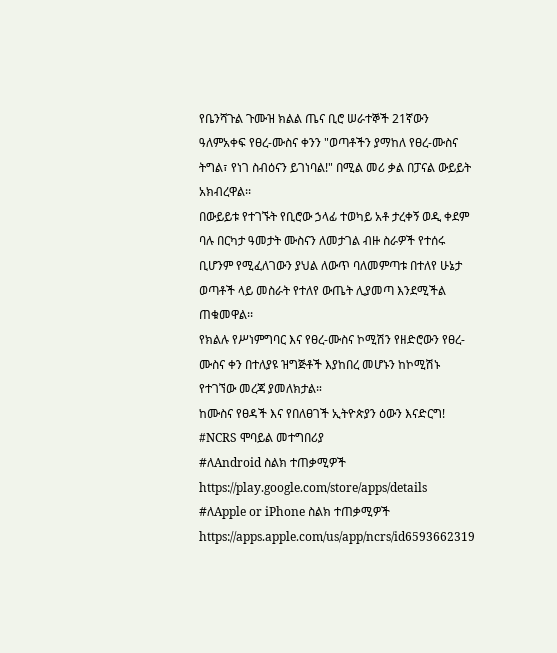የቤንሻጉል ጉሙዝ ክልል ጤና ቢሮ ሠራተኞች 21ኛውን ዓለምአቀፍ የፀረ-ሙስና ቀንን "ወጣቶችን ያማከለ የፀረ-ሙስና ትግል፣ የነገ ስብዕናን ይገነባል!" በሚል መሪ ቃል በፓናል ውይይት አክብረዋል፡፡
በውይይቱ የተገኙት የቢሮው ኃላፊ ተወካይ አቶ ታረቀኝ ወዲ ቀደም ባሉ በርካታ ዓመታት ሙስናን ለመታገል ብዙ ስራዎች የተሰሩ ቢሆንም የሚፈለገውን ያህል ለውጥ ባለመምጣቱ በተለየ ሁኔታ ወጣቶች ላይ መስራት የተለየ ውጤት ሊያመጣ እንደሚችል ጠቁመዋል፡፡
የክልሉ የሥነምግባር እና የፀረ-ሙስና ኮሚሽን የዘድሮውን የፀረ-ሙስና ቀን በተለያዩ ዝግጅቶች እያከበረ መሆኑን ከኮሚሽኑ የተገኘው መረጃ ያመለክታል።
ከሙስና የፀዳች እና የበለፀገች ኢትዮጵያን ዕውን እናድርግ!
#NCRS ሞባይል መተግበሪያ
#ለAndroid ስልክ ተጠቃሚዎች
https://play.google.com/store/apps/details
#ለApple or iPhone ስልክ ተጠቃሚዎች
https://apps.apple.com/us/app/ncrs/id6593662319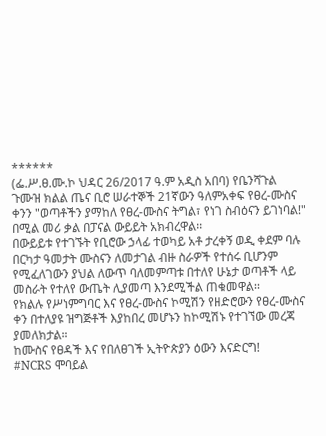******
(ፌ.ሥ.ፀ.ሙ.ኮ ህዳር 26/2017 ዓ.ም አዲስ አበባ) የቤንሻጉል ጉሙዝ ክልል ጤና ቢሮ ሠራተኞች 21ኛውን ዓለምአቀፍ የፀረ-ሙስና ቀንን "ወጣቶችን ያማከለ የፀረ-ሙስና ትግል፣ የነገ ስብዕናን ይገነባል!" በሚል መሪ ቃል በፓናል ውይይት አክብረዋል፡፡
በውይይቱ የተገኙት የቢሮው ኃላፊ ተወካይ አቶ ታረቀኝ ወዲ ቀደም ባሉ በርካታ ዓመታት ሙስናን ለመታገል ብዙ ስራዎች የተሰሩ ቢሆንም የሚፈለገውን ያህል ለውጥ ባለመምጣቱ በተለየ ሁኔታ ወጣቶች ላይ መስራት የተለየ ውጤት ሊያመጣ እንደሚችል ጠቁመዋል፡፡
የክልሉ የሥነምግባር እና የፀረ-ሙስና ኮሚሽን የዘድሮውን የፀረ-ሙስና ቀን በተለያዩ ዝግጅቶች እያከበረ መሆኑን ከኮሚሽኑ የተገኘው መረጃ ያመለክታል።
ከሙስና የፀዳች እና የበለፀገች ኢትዮጵያን ዕውን እናድርግ!
#NCRS ሞባይል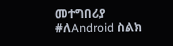መተግበሪያ
#ለAndroid ስልክ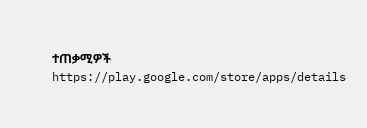ተጠቃሚዎች
https://play.google.com/store/apps/details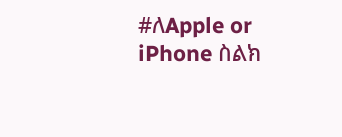#ለApple or iPhone ስልክ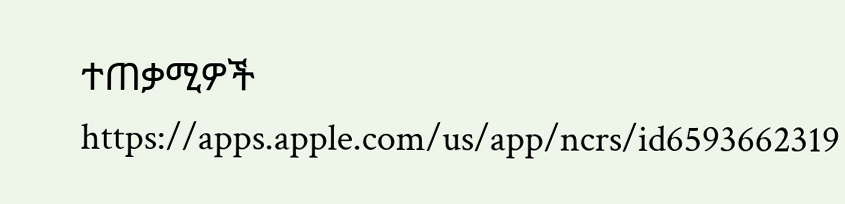ተጠቃሚዎች
https://apps.apple.com/us/app/ncrs/id6593662319